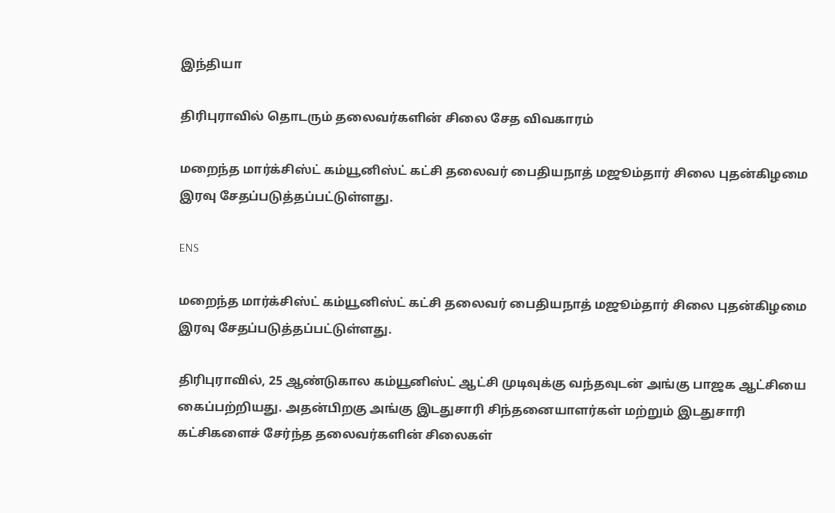இந்தியா

திரிபுராவில் தொடரும் தலைவர்களின் சிலை சேத விவகாரம்

மறைந்த மார்க்சிஸ்ட் கம்யூனிஸ்ட் கட்சி தலைவர் பைதியநாத் மஜூம்தார் சிலை புதன்கிழமை இரவு சேதப்படுத்தப்பட்டுள்ளது.

ENS

மறைந்த மார்க்சிஸ்ட் கம்யூனிஸ்ட் கட்சி தலைவர் பைதியநாத் மஜூம்தார் சிலை புதன்கிழமை இரவு சேதப்படுத்தப்பட்டுள்ளது.

திரிபுராவில், 25 ஆண்டுகால கம்யூனிஸ்ட் ஆட்சி முடிவுக்கு வந்தவுடன் அங்கு பாஜக ஆட்சியை கைப்பற்றியது. அதன்பிறகு அங்கு இடதுசாரி சிந்தனையாளர்கள் மற்றும் இடதுசாரி கட்சிகளைச் சேர்ந்த தலைவர்களின் சிலைகள்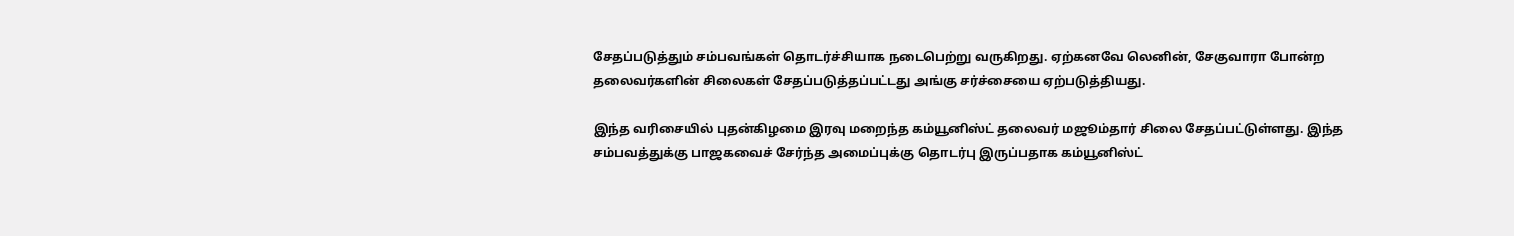சேதப்படுத்தும் சம்பவங்கள் தொடர்ச்சியாக நடைபெற்று வருகிறது. ஏற்கனவே லெனின், சேகுவாரா போன்ற தலைவர்களின் சிலைகள் சேதப்படுத்தப்பட்டது அங்கு சர்ச்சையை ஏற்படுத்தியது.

இந்த வரிசையில் புதன்கிழமை இரவு மறைந்த கம்யூனிஸ்ட் தலைவர் மஜூம்தார் சிலை சேதப்பட்டுள்ளது. இந்த சம்பவத்துக்கு பாஜகவைச் சேர்ந்த அமைப்புக்கு தொடர்பு இருப்பதாக கம்யூனிஸ்ட்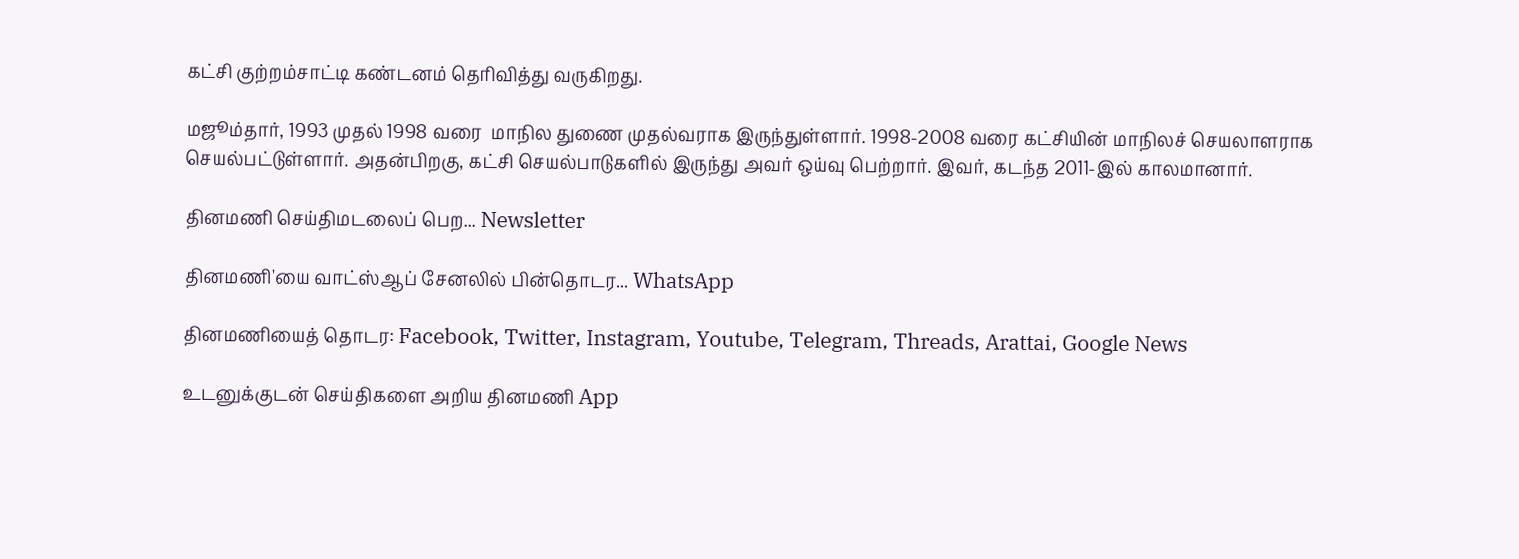கட்சி குற்றம்சாட்டி கண்டனம் தெரிவித்து வருகிறது.

மஜூம்தார், 1993 முதல் 1998 வரை  மாநில துணை முதல்வராக இருந்துள்ளார். 1998-2008 வரை கட்சியின் மாநிலச் செயலாளராக செயல்பட்டுள்ளார். அதன்பிறகு, கட்சி செயல்பாடுகளில் இருந்து அவர் ஒய்வு பெற்றார். இவர், கடந்த 2011-இல் காலமானார்.

தினமணி செய்திமடலைப் பெற... Newsletter

தினமணி'யை வாட்ஸ்ஆப் சேனலில் பின்தொடர... WhatsApp

தினமணியைத் தொடர: Facebook, Twitter, Instagram, Youtube, Telegram, Threads, Arattai, Google News

உடனுக்குடன் செய்திகளை அறிய தினமணி App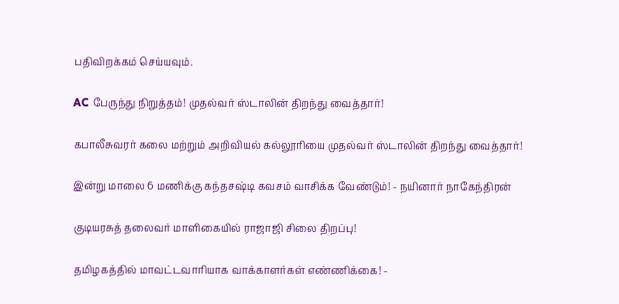பதிவிறக்கம் செய்யவும்.

AC பேருந்து நிறுத்தம்! முதல்வர் ஸ்டாலின் திறந்து வைத்தார்!

கபாலீசுவரர் கலை மற்றும் அறிவியல் கல்லூரியை முதல்வர் ஸ்டாலின் திறந்து வைத்தார்!

இன்று மாலை 6 மணிக்கு கந்தசஷ்டி கவசம் வாசிக்க வேண்டும்! - நயினார் நாகேந்திரன்

குடியரசுத் தலைவர் மாளிகையில் ராஜாஜி சிலை திறப்பு!

தமிழகத்தில் மாவட்டவாரியாக வாக்காளர்கள் எண்ணிக்கை! -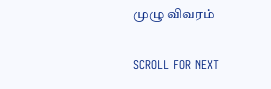முழு விவரம்

SCROLL FOR NEXT